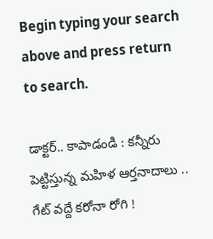Begin typing your search above and press return to search.

డాక్టర్.. కాపాడండి : కన్నీరు పెట్టిస్తున్న మహిళ ఆర్తనాదాలు .. గేట్ వద్దే కరోనా రోగి !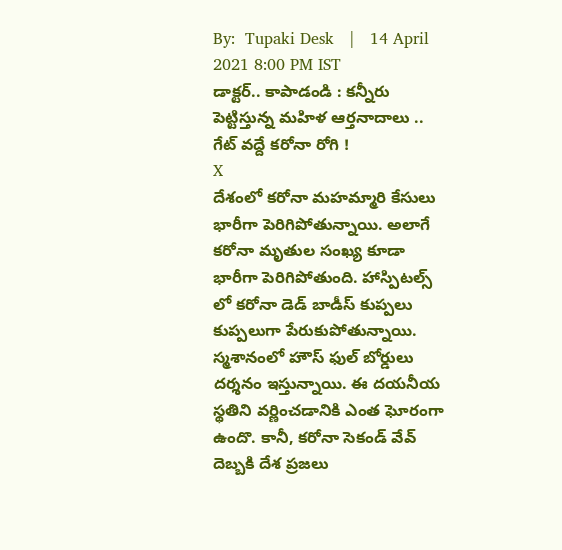By:  Tupaki Desk   |   14 April 2021 8:00 PM IST
డాక్టర్.. కాపాడండి : కన్నీరు పెట్టిస్తున్న మహిళ ఆర్తనాదాలు .. గేట్ వద్దే కరోనా రోగి !
X
దేశంలో కరోనా మహమ్మారి కేసులు భారీగా పెరిగిపోతున్నాయి. అలాగే కరోనా మృతుల సంఖ్య కూడా భారీగా పెరిగిపోతుంది. హాస్పిటల్స్ లో కరోనా డెడ్ బాడీస్ కుప్పలు కుప్పలుగా పేరుకుపోతున్నాయి. స్మశానంలో హౌస్‌ ఫుల్ బోర్డులు దర్శనం ఇస్తున్నాయి. ఈ దయనీయ స్థతిని వర్ణించడానికి ఎంత ఘోరంగా ఉందొ. కానీ, కరోనా సెకండ్ వేవ్ దెబ్బకి దేశ ప్రజలు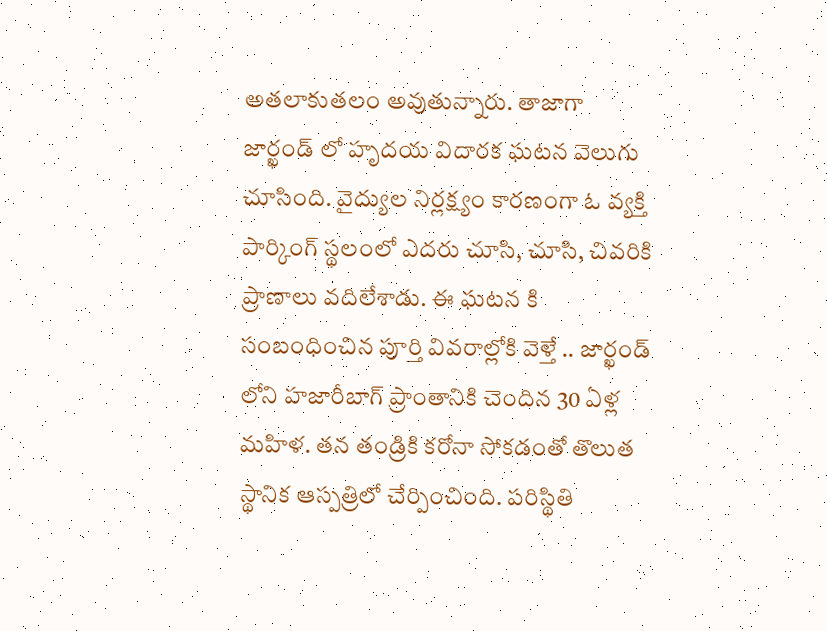అతలాకుతలం అవుతున్నారు. తాజాగా జార్ఖండ్‌ లో హృదయ విదారక ఘటన వెలుగు చూసింది. వైద్యుల నిర్లక్ష్యం కారణంగా ఓ వ్యక్తి పార్కింగ్ స్థలంలో ఎదరు చూసి, చూసి, చివరికి ప్రాణాలు వదిలేశాడు. ఈ ఘటన కి సంబంధించిన పూర్తి వివరాల్లోకి వెళ్తే .. జార్ఖండ్‌ లోని హజారీబాగ్‌ ప్రాంతానికి చెందిన 30 ఏళ్ల మహిళ. తన తండ్రికి కరోనా సోకడంతో తొలుత స్థానిక ఆస్పత్రిలో చేర్పించింది. పరిస్థితి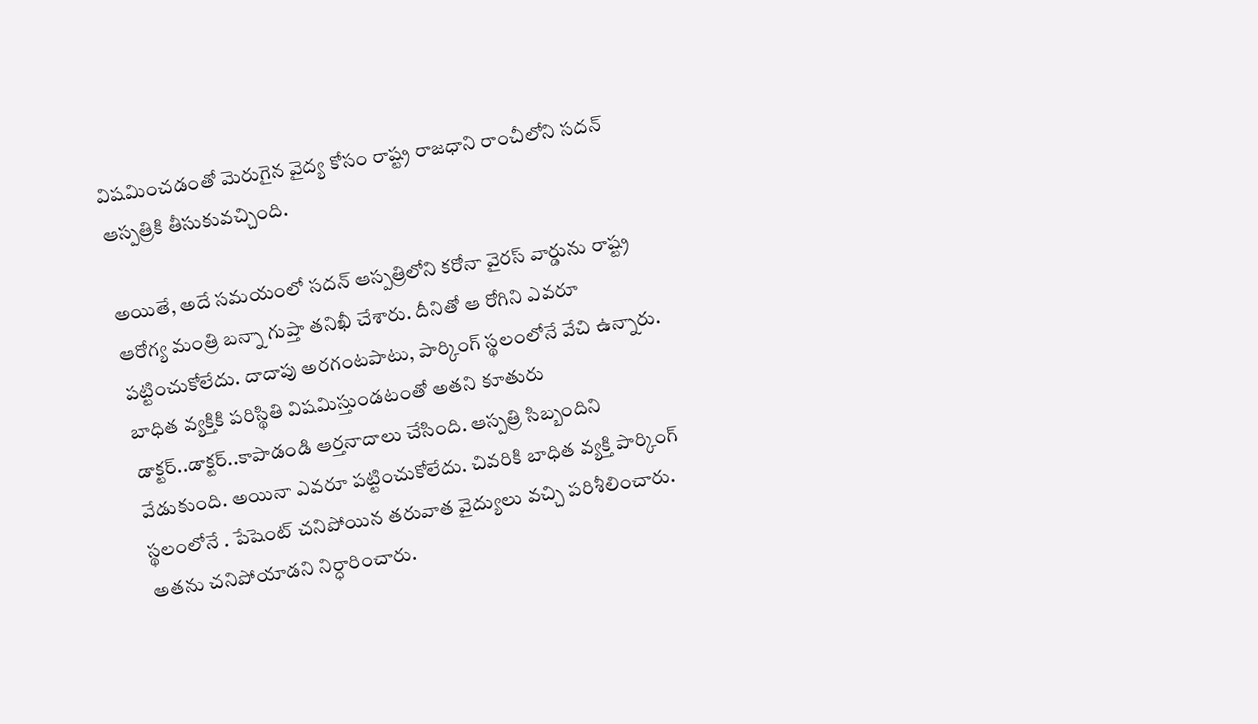విషమించడంతో మెరుగైన వైద్య కోసం రాష్ట్ర రాజధాని రాంచీలోని సదన్ ఆస్పత్రికి తీసుకువచ్చింది.

అయితే, అదే సమయంలో సదన్ ఆస్పత్రిలోని కరోనా వైరస్ వార్డును రాష్ట్ర ఆరోగ్య మంత్రి బన్నా గుప్తా తనిఖీ చేశారు. దీనితో ఆ రోగిని ఎవరూ పట్టించుకోలేదు. దాదాపు అరగంటపాటు, పార్కింగ్ స్థలంలోనే వేచి ఉన్నారు. బాధిత వ్యక్తికి పరిస్థితి విషమిస్తుండటంతో అతని కూతురు డాక్టర్..డాక్టర్..కాపాడండి ఆర్తనాదాలు చేసింది. ఆస్పత్రి సిబ్బందిని వేడుకుంది. అయినా ఎవరూ పట్టించుకోలేదు. చివరికి బాధిత వ్యక్తి పార్కింగ్ స్థలంలోనే . పేషెంట్ చనిపోయిన తరువాత వైద్యులు వచ్చి పరిశీలించారు. అతను చనిపోయాడని నిర్ధారించారు.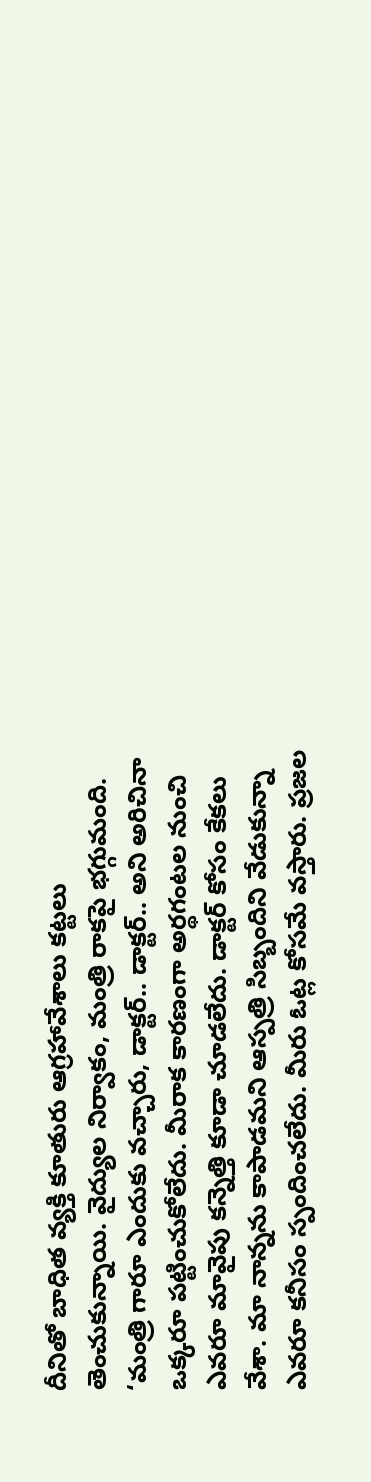దీనితో బాధిత వ్యక్తి కూతురు ఆగ్రహావేశాలు కట్టలు తెంచుకున్నాయి. వైద్యుల నిర్వాకం, మంత్రి రాకపై భగ్గుమంది. ‘మంత్రి గారూ ఎందుకు వచ్చారు, డాక్టర్.. డాక్టర్.. అని అరిచినా ఒక్కరూ పట్టించుకోలేదు. మీరాక కారణంగా అర్థగంటల నుంచి ఎవరూ మావైపు కన్నెత్తి కూడా చూడలేదు. డాక్టర్ కోసం కేకలు వేశా. మా నాన్నను కాపాడమని ఆస్పత్రి సిబ్బందిని వేడుకున్నా ఎవరూ కనీసం స్పందించలేదు. మీరు ఓట్ల కోసమే వస్తారు. ప్రజల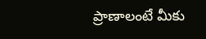ప్రాణాలంటే మీకు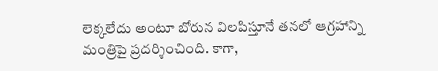లెక్కలేదు అంటూ బోరున విలపిస్తూనే తనలో ఆగ్రహాన్ని మంత్రిపై ప్రదర్శించింది. కాగా,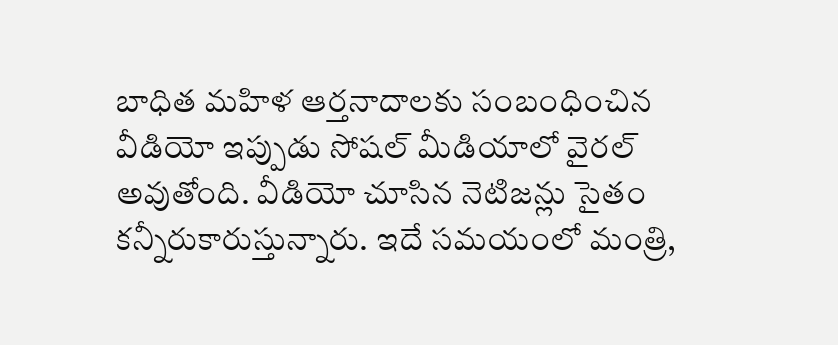బాధిత మహిళ ఆర్తనాదాలకు సంబంధించిన వీడియో ఇప్పుడు సోషల్ మీడియాలో వైరల్ అవుతోంది. వీడియో చూసిన నెటిజన్లు సైతం కన్నీరుకారుస్తున్నారు. ఇదే సమయంలో మంత్రి,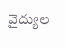వైద్యుల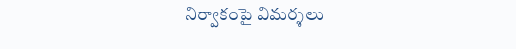నిర్వాకంపై విమర్శలు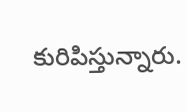కురిపిస్తున్నారు.